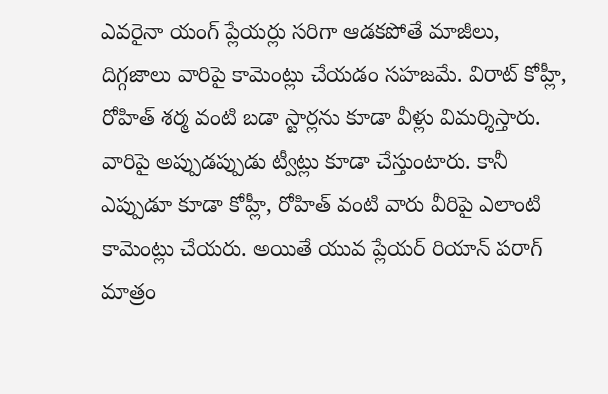ఎవరైనా యంగ్ ప్లేయర్లు సరిగా ఆడకపోతే మాజీలు, దిగ్గజాలు వారిపై కామెంట్లు చేయడం సహజమే. విరాట్ కోహ్లీ, రోహిత్ శర్మ వంటి బడా స్టార్లను కూడా వీళ్లు విమర్శిస్తారు. వారిపై అప్పుడప్పుడు ట్వీట్లు కూడా చేస్తుంటారు. కానీ ఎప్పుడూ కూడా కోహ్లీ, రోహిత్ వంటి వారు వీరిపై ఎలాంటి కామెంట్లు చేయరు. అయితే యువ ప్లేయర్ రియాన్ పరాగ్ మాత్రం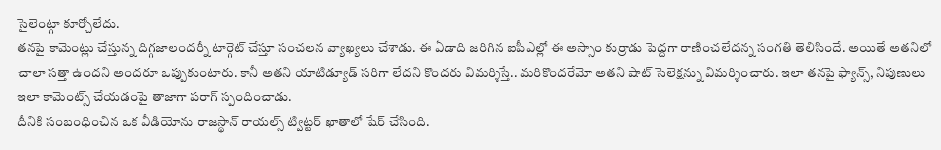సైలెంట్గా కూర్చోలేదు.
తనపై కామెంట్లు చేస్తున్న దిగ్గజాలందర్నీ టార్గెట్ చేస్తూ సంచలన వ్యాఖ్యలు చేశాడు. ఈ ఏడాది జరిగిన ఐపీఎల్లో ఈ అస్సాం కుర్రాడు పెద్దగా రాణించలేదన్న సంగతి తెలిసిందే. అయితే అతనిలో చాలా సత్తా ఉందని అందరూ ఒప్పుకుంటారు. కానీ అతని యాటిడ్యూడ్ సరిగా లేదని కొందరు విమర్శిస్తే.. మరికొందరేమో అతని షాట్ సెలెక్షన్ను విమర్శించారు. ఇలా తనపై ఫ్యాన్స్, నిపుణులు ఇలా కామెంట్స్ చేయడంపై తాజాగా పరాగ్ స్పందించాడు.
దీనికి సంబంధించిన ఒక వీడియోను రాజస్థాన్ రాయల్స్ ట్విట్టర్ ఖాతాలో షేర్ చేసింది.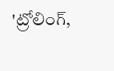'ట్రోలింగ్,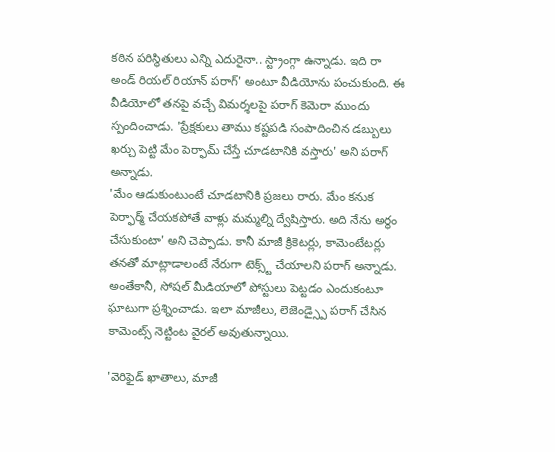కఠిన పరిస్థితులు ఎన్ని ఎదురైనా.. స్ట్రాంగ్గా ఉన్నాడు. ఇది రా అండ్ రియల్ రియాన్ పరాగ్' అంటూ వీడియోను పంచుకుంది. ఈ వీడియోలో తనపై వచ్చే విమర్శలపై పరాగ్ కెమెరా ముందు స్పందించాడు. 'ప్రేక్షకులు తాము కష్టపడి సంపాదించిన డబ్బులు ఖర్చు పెట్టి మేం పెర్ఫామ్ చేస్తే చూడటానికి వస్తారు' అని పరాగ్ అన్నాడు.
'మేం ఆడుకుంటుంటే చూడటానికి ప్రజలు రారు. మేం కనుక పెర్ఫార్మ్ చేయకపోతే వాళ్లు మమ్మల్ని ద్వేషిస్తారు. అది నేను అర్థం చేసుకుంటా' అని చెప్పాడు. కానీ మాజీ క్రికెటర్లు, కామెంటేటర్లు తనతో మాట్లాడాలంటే నేరుగా టెక్స్ట్ చేయాలని పరాగ్ అన్నాడు. అంతేకానీ, సోషల్ మీడియాలో పోస్టులు పెట్టడం ఎందుకంటూ ఘాటుగా ప్రశ్నించాడు. ఇలా మాజీలు, లెజెండ్స్పై పరాగ్ చేసిన కామెంట్స్ నెట్టింట వైరల్ అవుతున్నాయి.

'వెరిఫైడ్ ఖాతాలు, మాజీ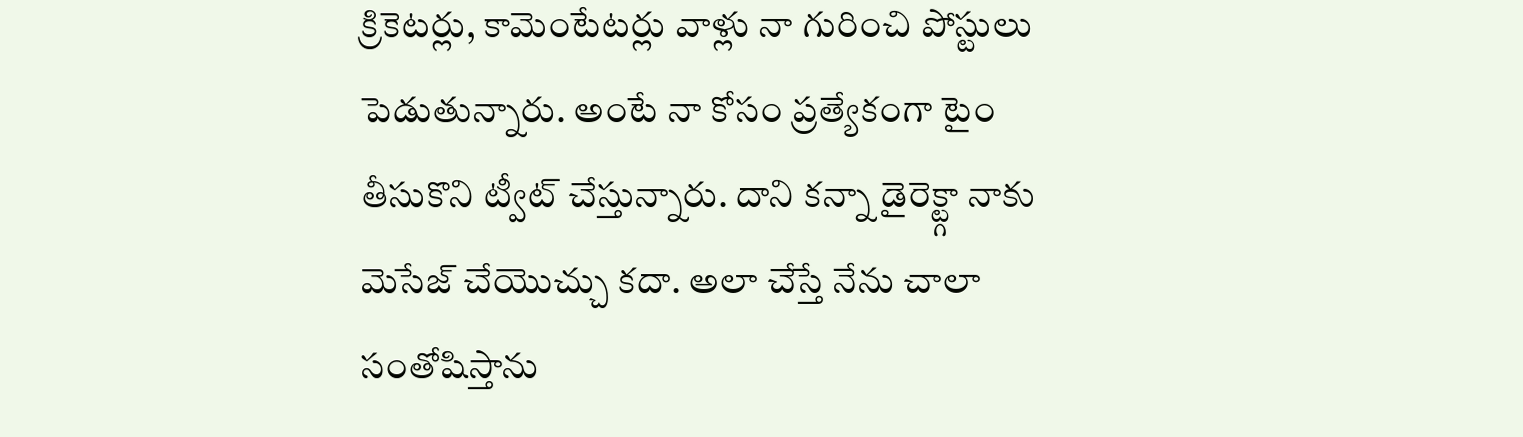క్రికెటర్లు, కామెంటేటర్లు వాళ్లు నా గురించి పోస్టులు పెడుతున్నారు. అంటే నా కోసం ప్రత్యేకంగా టైం తీసుకొని ట్వీట్ చేస్తున్నారు. దాని కన్నా డైరెక్ట్గా నాకు మెసేజ్ చేయొచ్చు కదా. అలా చేస్తే నేను చాలా సంతోషిస్తాను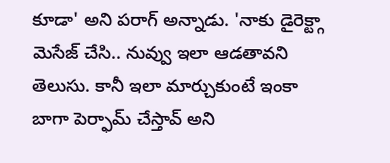కూడా' అని పరాగ్ అన్నాడు. 'నాకు డైరెక్ట్గా మెసేజ్ చేసి.. నువ్వు ఇలా ఆడతావని తెలుసు. కానీ ఇలా మార్చుకుంటే ఇంకా బాగా పెర్ఫామ్ చేస్తావ్ అని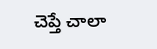చెప్తే చాలా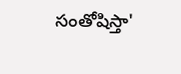సంతోషిస్తా'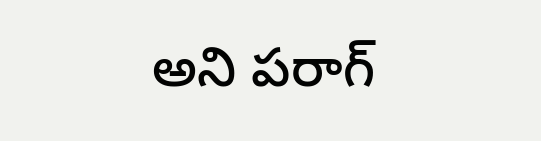అని పరాగ్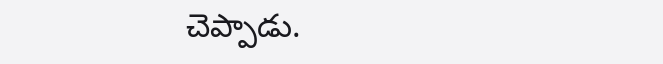చెప్పాడు.